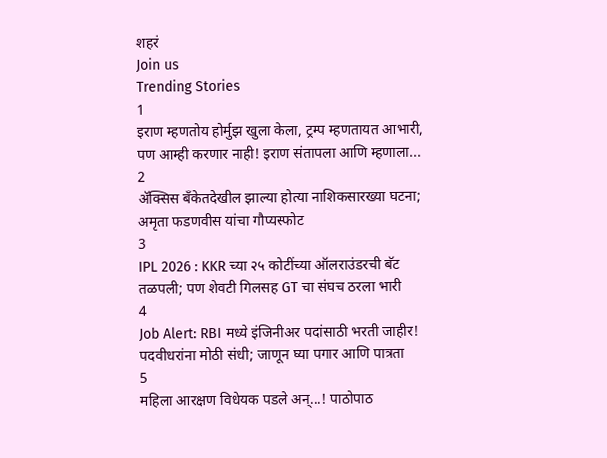शहरं
Join us
Trending Stories
1
इराण म्हणतोय होर्मुझ खुला केला, ट्रम्प म्हणतायत आभारी, पण आम्ही करणार नाही! इराण संतापला आणि म्हणाला...
2
ॲक्सिस बँकेतदेखील झाल्या होत्या नाशिकसारख्या घटना; अमृता फडणवीस यांचा गौप्यस्फोट
3
IPL 2026 : KKR च्या २५ कोटींच्या ऑलराउंडरची बॅट तळपली; पण शेवटी गिलसह GT चा संघच ठरला भारी
4
Job Alert: RBI मध्ये इंजिनीअर पदांसाठी भरती जाहीर! पदवीधरांना मोठी संधी; जाणून घ्या पगार आणि पात्रता
5
महिला आरक्षण विधेयक पडले अन्...! पाठोपाठ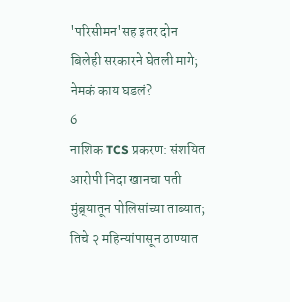'परिसीमन'सह इतर दोन बिलेही सरकारने घेतली मागे; नेमकं काय घडलं?
6
नाशिक TCS प्रकरण: संशयित आरोपी निदा खानचा पती मुंब्र्यातून पोलिसांच्या ताब्यात; तिचे २ महिन्यांपासून ठाण्यात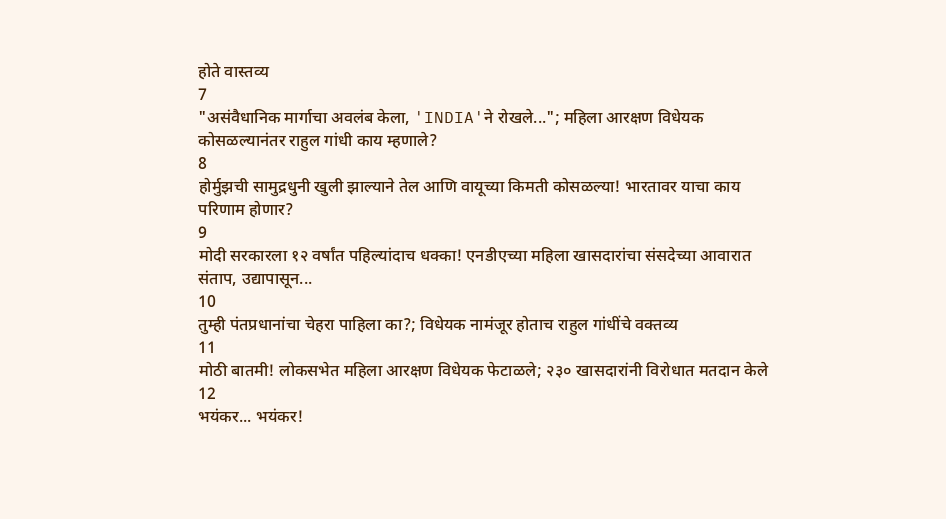होते वास्तव्य
7
"असंवैधानिक मार्गाचा अवलंब केला, 'INDIA'ने रोखले..."; महिला आरक्षण विधेयक कोसळल्यानंतर राहुल गांधी काय म्हणाले?
8
होर्मुझची सामुद्रधुनी खुली झाल्याने तेल आणि वायूच्या किमती कोसळल्या! भारतावर याचा काय परिणाम होणार?
9
मोदी सरकारला १२ वर्षांत पहिल्यांदाच धक्का! एनडीएच्या महिला खासदारांचा संसदेच्या आवारात संताप, उद्यापासून...
10
तुम्ही पंतप्रधानांचा चेहरा पाहिला का?; विधेयक नामंजूर होताच राहुल गांधींचे वक्तव्य
11
मोठी बातमी! लोकसभेत महिला आरक्षण विधेयक फेटाळले; २३० खासदारांनी विरोधात मतदान केले
12
भयंकर... भयंकर!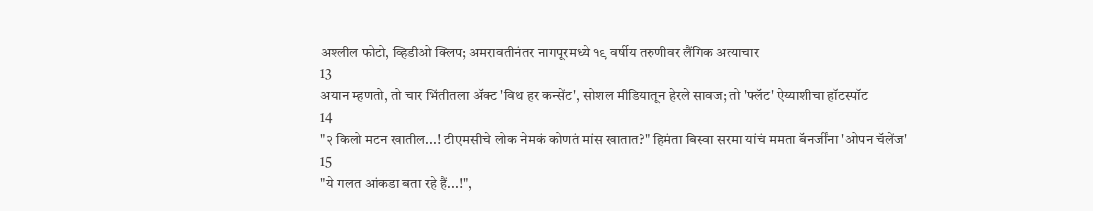अश्लील फोटो, व्हिडीओ क्लिप; अमरावतीनंतर नागपूरमध्ये १९ वर्षीय तरुणीवर लैंगिक अत्याचार
13
अयान म्हणतो, तो चार भिंतीतला अ‍ॅक्ट 'विथ हर कन्सेंट', सोशल मीडियातून हेरले सावज; तो 'फ्लॅट' ऐय्याशीचा हॉटस्पॉट
14
"२ किलो मटन खातील...! टीएमसीचे लोक नेमकं कोणतं मांस खातात?" हिमंता बिस्वा सरमा यांचं ममता बॅनर्जींना 'ओपन चॅलेंज'
15
"ये गलत आंकडा बता रहे हैं...!",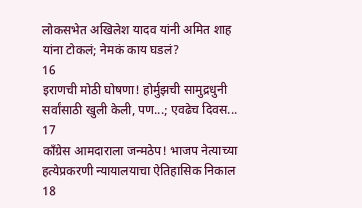लोकसभेत अखिलेश यादव यांनी अमित शाह यांना टोकलं; नेमकं काय घडलं?
16
इराणची मोठी घोषणा! होर्मुझची सामुद्रधुनी सर्वांसाठी खुली केली, पण...; एवढेच दिवस...
17
काँग्रेस आमदाराला जन्मठेप! भाजप नेत्याच्या हत्येप्रकरणी न्यायालयाचा ऐतिहासिक निकाल
18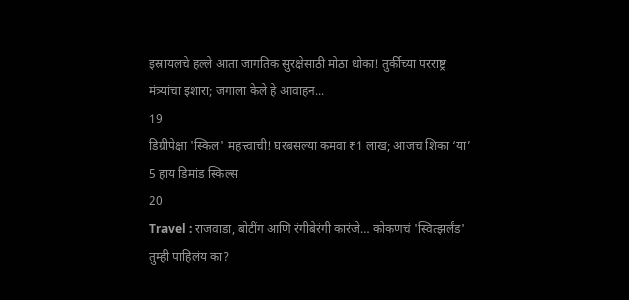इस्रायलचे हल्ले आता जागतिक सुरक्षेसाठी मोठा धोका! तुर्कीच्या परराष्ट्र मंत्र्यांचा इशारा; जगाला केले हे आवाहन...
19
डिग्रीपेक्षा 'स्किल' महत्त्वाची! घरबसल्या कमवा ₹1 लाख; आजच शिका ‘या’ 5 हाय डिमांड स्किल्स
20
Travel : राजवाडा, बोटींग आणि रंगीबेरंगी कारंजे… कोकणचं 'स्वित्झर्लंड' तुम्ही पाहिलंय का?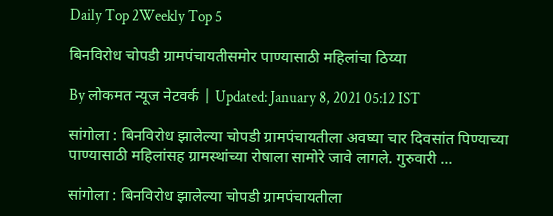Daily Top 2Weekly Top 5

बिनविरोध चोपडी ग्रामपंचायतीसमोर पाण्यासाठी महिलांचा ठिय्या

By लोकमत न्यूज नेटवर्क | Updated: January 8, 2021 05:12 IST

सांगोला : बिनविरोध झालेल्या चोपडी ग्रामपंचायतीला अवघ्या चार दिवसांत पिण्याच्या पाण्यासाठी महिलांसह ग्रामस्थांच्या रोषाला सामोरे जावे लागले. गुरुवारी ...

सांगोला : बिनविरोध झालेल्या चोपडी ग्रामपंचायतीला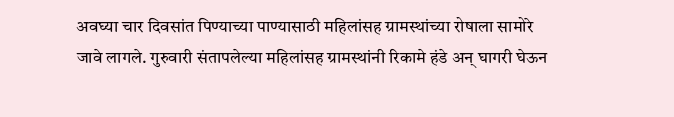अवघ्या चार दिवसांत पिण्याच्या पाण्यासाठी महिलांसह ग्रामस्थांच्या रोषाला सामोरे जावे लागले. गुरुवारी संतापलेल्या महिलांसह ग्रामस्थांनी रिकामे हंडे अन् घागरी घेऊन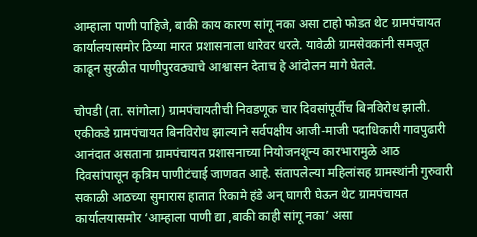आम्हाला पाणी पाहिजे, बाकी काय कारण सांगू नका असा टाहो फोडत थेट ग्रामपंचायत कार्यालयासमोर ठिय्या मारत प्रशासनाला धारेवर धरले. यावेळी ग्रामसेवकांनी समजूत काढून सुरळीत पाणीपुरवठ्याचे आश्वासन देताच हे आंदोलन मागे घेतले.

चोपडी (ता. सांगोला) ग्रामपंचायतीची निवडणूक चार दिवसांपूर्वीच बिनविरोध झाली. एकीकडे ग्रामपंचायत बिनविरोध झाल्याने सर्वपक्षीय आजी-माजी पदाधिकारी गावपुढारी आनंदात असताना ग्रामपंचायत प्रशासनाच्या नियोजनशून्य कारभारामुळे आठ दिवसांपासून कृत्रिम पाणीटंचाई जाणवत आहे. संतापलेल्या महिलांसह ग्रामस्थांनी गुरुवारी सकाळी आठच्या सुमारास हातात रिकामे हंडे अन् घागरी घेऊन थेट ग्रामपंचायत कार्यालयासमोर ‘आम्हाला पाणी द्या ,बाकी काही सांगू नका’ असा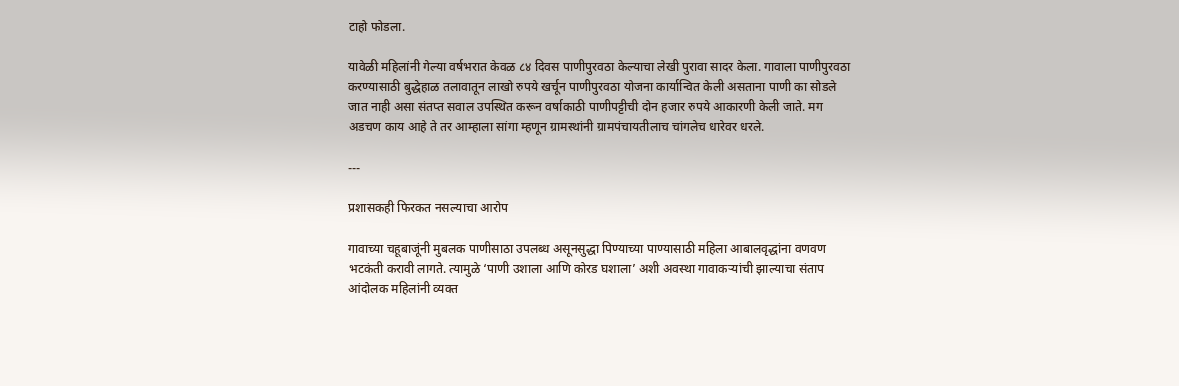टाहो फोडला.

यावेळी महिलांनी गेल्या वर्षभरात केवळ ८४ दिवस पाणीपुरवठा केल्याचा लेखी पुरावा सादर केला. गावाला पाणीपुरवठा करण्यासाठी बुद्धेहाळ तलावातून लाखो रुपये खर्चून पाणीपुरवठा योजना कार्यान्वित केली असताना पाणी का सोडले जात नाही असा संतप्त सवाल उपस्थित करून वर्षाकाठी पाणीपट्टीची दोन हजार रुपये आकारणी केली जाते. मग अडचण काय आहे ते तर आम्हाला सांगा म्हणून ग्रामस्थांनी ग्रामपंचायतीलाच चांगलेच धारेवर धरले.

---

प्रशासकही फिरकत नसल्याचा आरोप

गावाच्या चहूबाजूंनी मुबलक पाणीसाठा उपलब्ध असूनसुद्धा पिण्याच्या पाण्यासाठी महिला आबालवृद्धांना वणवण भटकंती करावी लागते. त्यामुळे ‘पाणी उशाला आणि कोरड घशाला’ अशी अवस्था गावाकऱ्यांची झाल्याचा संताप आंदोलक महिलांनी व्यक्त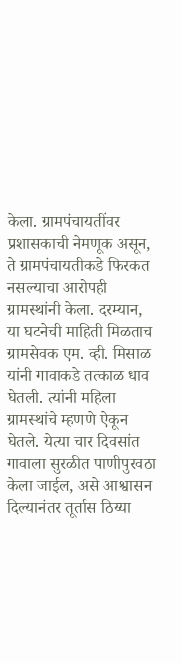केला. ग्रामपंचायतींवर प्रशासकाची नेमणूक असून, ते ग्रामपंचायतीकडे फिरकत नसल्याचा आरोपही ग्रामस्थांनी केला. दरम्यान, या घटनेची माहिती मिळताच ग्रामसेवक एम. व्ही. मिसाळ यांनी गावाकडे तत्काळ धाव घेतली. त्यांनी महिला ग्रामस्थांचे म्हणणे ऐकून घेतले. येत्या चार दिवसांत गावाला सुरळीत पाणीपुरवठा केला जाईल, असे आश्वासन दिल्यानंतर तूर्तास ठिय्या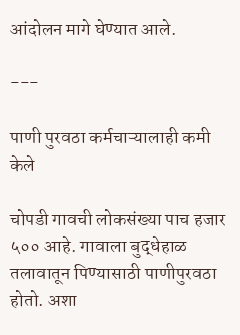आंदोलन मागे घेण्यात आले.

---

पाणी पुरवठा कर्मचाऱ्यालाही कमी केले

चोपडी गावची लोकसंख्या पाच हजार ५०० आहे. गावाला बुद्धेहाळ तलावातून पिण्यासाठी पाणीपुरवठा होतो. अशा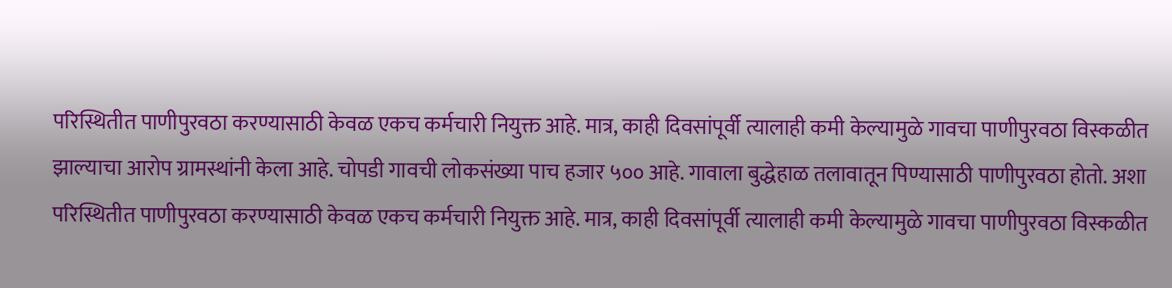परिस्थितीत पाणीपुरवठा करण्यासाठी केवळ एकच कर्मचारी नियुक्त आहे. मात्र, काही दिवसांपूर्वी त्यालाही कमी केल्यामुळे गावचा पाणीपुरवठा विस्कळीत झाल्याचा आरोप ग्रामस्थांनी केला आहे. चोपडी गावची लोकसंख्या पाच हजार ५०० आहे. गावाला बुद्धेहाळ तलावातून पिण्यासाठी पाणीपुरवठा होतो. अशा परिस्थितीत पाणीपुरवठा करण्यासाठी केवळ एकच कर्मचारी नियुक्त आहे. मात्र, काही दिवसांपूर्वी त्यालाही कमी केल्यामुळे गावचा पाणीपुरवठा विस्कळीत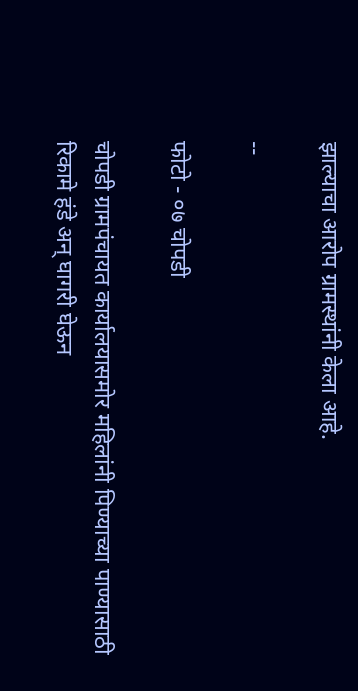झाल्याचा आरोप ग्रामस्थांनी केला आहे.

--

फोटो - ०७ चोपडी

चोपडी ग्रामपंचायत कार्यालयासमोर महिलांनी पिण्याच्या पाण्यासाठी रिकामे हंडे अन् घागरी घेऊन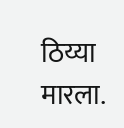ठिय्या मारला.